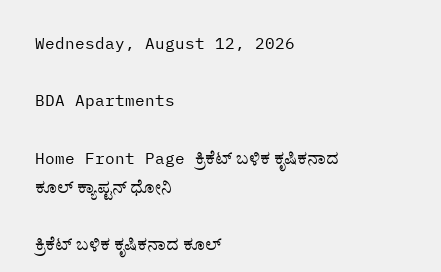Wednesday, August 12, 2026

BDA Apartments

Home Front Page ಕ್ರಿಕೆಟ್ ಬಳಿಕ ಕೃಷಿಕನಾದ ಕೂಲ್ ಕ್ಯಾಪ್ಟನ್ ಧೋನಿ

ಕ್ರಿಕೆಟ್ ಬಳಿಕ ಕೃಷಿಕನಾದ ಕೂಲ್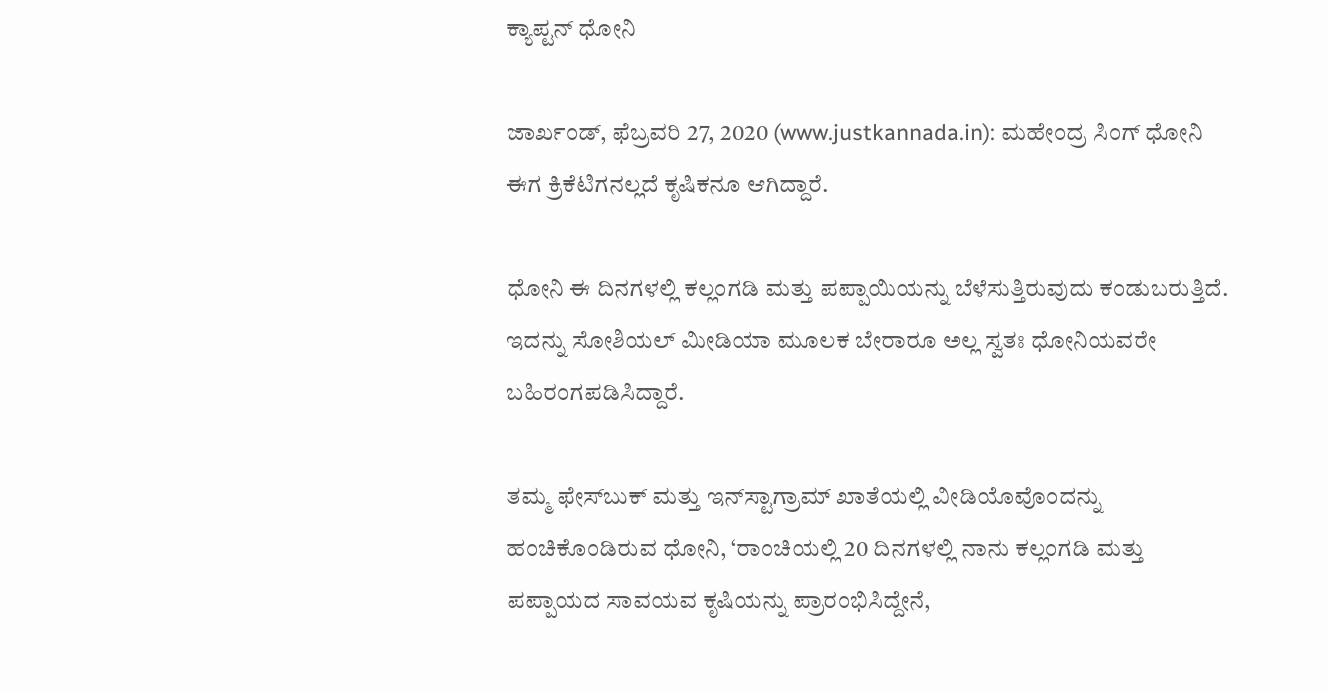ಕ್ಯಾಪ್ಟನ್ ಧೋನಿ

ಜಾರ್ಖಂಡ್, ಫೆಬ್ರವರಿ 27, 2020 (www.justkannada.in): ಮಹೇಂದ್ರ ಸಿಂಗ್ ಧೋನಿ ಈಗ ಕ್ರಿಕೆಟಿಗನಲ್ಲದೆ ಕೃಷಿಕನೂ ಆಗಿದ್ದಾರೆ.

ಧೋನಿ ಈ ದಿನಗಳಲ್ಲಿ ಕಲ್ಲಂಗಡಿ ಮತ್ತು ಪಪ್ಪಾಯಿಯನ್ನು ಬೆಳೆಸುತ್ತಿರುವುದು ಕಂಡುಬರುತ್ತಿದೆ. ಇದನ್ನು ಸೋಶಿಯಲ್ ಮೀಡಿಯಾ ಮೂಲಕ ಬೇರಾರೂ ಅಲ್ಲ ಸ್ವತಃ ಧೋನಿಯವರೇ ಬಹಿರಂಗಪಡಿಸಿದ್ದಾರೆ.

ತಮ್ಮ ಫೇಸ್‌ಬುಕ್ ಮತ್ತು ಇನ್‌ಸ್ಟಾಗ್ರಾಮ್ ಖಾತೆಯಲ್ಲಿ ವೀಡಿಯೊವೊಂದನ್ನು ಹಂಚಿಕೊಂಡಿರುವ ಧೋನಿ, ‘ರಾಂಚಿಯಲ್ಲಿ 20 ದಿನಗಳಲ್ಲಿ ನಾನು ಕಲ್ಲಂಗಡಿ ಮತ್ತು ಪಪ್ಪಾಯದ ಸಾವಯವ ಕೃಷಿಯನ್ನು ಪ್ರಾರಂಭಿಸಿದ್ದೇನೆ,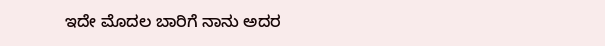ಇದೇ ಮೊದಲ ಬಾರಿಗೆ ನಾನು ಅದರ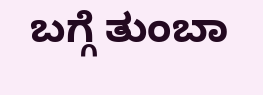ಬಗ್ಗೆ ತುಂಬಾ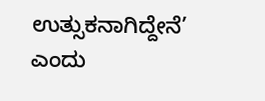ಉತ್ಸುಕನಾಗಿದ್ದೇನೆ’ ಎಂದು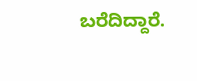ಬರೆದಿದ್ದಾರೆ.